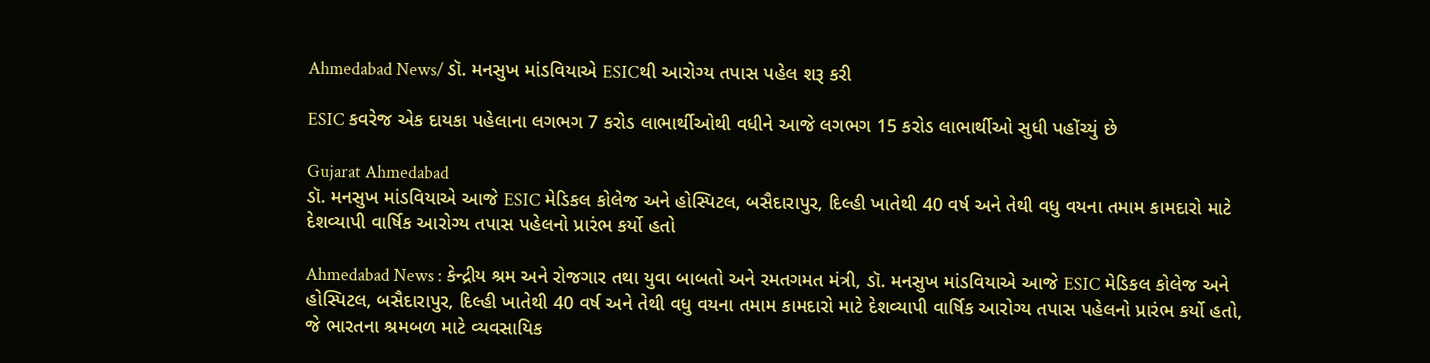Ahmedabad News/ ડૉ. મનસુખ માંડવિયાએ ESICથી આરોગ્ય તપાસ પહેલ શરૂ કરી

ESIC કવરેજ એક દાયકા પહેલાના લગભગ 7 કરોડ લાભાર્થીઓથી વધીને આજે લગભગ 15 કરોડ લાભાર્થીઓ સુધી પહોંચ્યું છે

Gujarat Ahmedabad
ડૉ. મનસુખ માંડવિયાએ આજે ESIC મેડિકલ કોલેજ અને હોસ્પિટલ, બસૈદારાપુર, દિલ્હી ખાતેથી 40 વર્ષ અને તેથી વધુ વયના તમામ કામદારો માટે દેશવ્યાપી વાર્ષિક આરોગ્ય તપાસ પહેલનો પ્રારંભ કર્યો હતો

Ahmedabad News : કેન્દ્રીય શ્રમ અને રોજગાર તથા યુવા બાબતો અને રમતગમત મંત્રી, ડૉ. મનસુખ માંડવિયાએ આજે ESIC મેડિકલ કોલેજ અને હોસ્પિટલ, બસૈદારાપુર, દિલ્હી ખાતેથી 40 વર્ષ અને તેથી વધુ વયના તમામ કામદારો માટે દેશવ્યાપી વાર્ષિક આરોગ્ય તપાસ પહેલનો પ્રારંભ કર્યો હતો, જે ભારતના શ્રમબળ માટે વ્યવસાયિક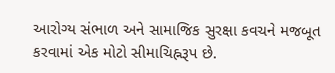આરોગ્ય સંભાળ અને સામાજિક સુરક્ષા કવચને મજબૂત કરવામાં એક મોટો સીમાચિહ્નરૂપ છે.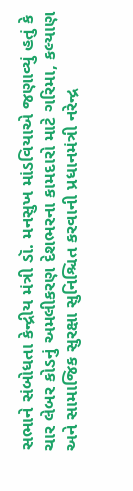સભાને સંબોધતા કેન્દ્રીય મંત્રી ડૉ. મનસુખ માંડવિયાએ જણાવ્યું હતું કે ચાર લેબર કોડનું અમલીકરણ દેશભરના કામદારો માટે ગરિમા, કલ્યાણ અને સામાજિક સુરક્ષા સુનિશ્ચિત કરવાની પ્રધાનમંત્રી નરેન્દ્ર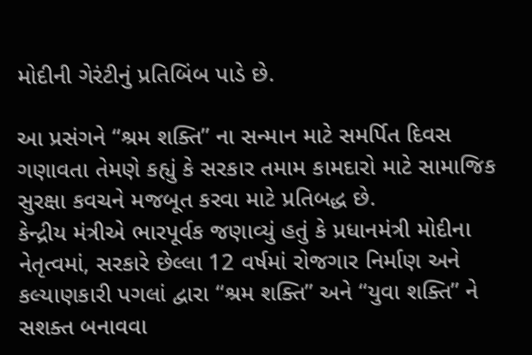મોદીની ગેરંટીનું પ્રતિબિંબ પાડે છે.

આ પ્રસંગને “શ્રમ શક્તિ” ના સન્માન માટે સમર્પિત દિવસ ગણાવતા તેમણે કહ્યું કે સરકાર તમામ કામદારો માટે સામાજિક સુરક્ષા કવચને મજબૂત કરવા માટે પ્રતિબદ્ધ છે.
કેન્દ્રીય મંત્રીએ ભારપૂર્વક જણાવ્યું હતું કે પ્રધાનમંત્રી મોદીના નેતૃત્વમાં, સરકારે છેલ્લા 12 વર્ષમાં રોજગાર નિર્માણ અને કલ્યાણકારી પગલાં દ્વારા “શ્રમ શક્તિ” અને “યુવા શક્તિ” ને સશક્ત બનાવવા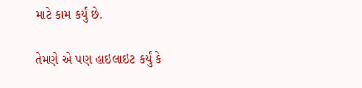માટે કામ કર્યું છે.

તેમણે એ પણ હાઇલાઇટ કર્યું કે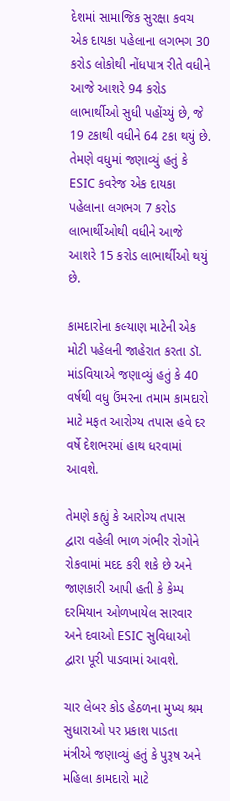દેશમાં સામાજિક સુરક્ષા કવચ એક દાયકા પહેલાના લગભગ 30 કરોડ લોકોથી નોંધપાત્ર રીતે વધીને આજે આશરે 94 કરોડ લાભાર્થીઓ સુધી પહોંચ્યું છે, જે 19 ટકાથી વધીને 64 ટકા થયું છે.
તેમણે વધુમાં જણાવ્યું હતું કે ESIC કવરેજ એક દાયકા પહેલાના લગભગ 7 કરોડ લાભાર્થીઓથી વધીને આજે આશરે 15 કરોડ લાભાર્થીઓ થયું છે.

કામદારોના કલ્યાણ માટેની એક મોટી પહેલની જાહેરાત કરતા ડૉ. માંડવિયાએ જણાવ્યું હતું કે 40 વર્ષથી વધુ ઉંમરના તમામ કામદારો માટે મફત આરોગ્ય તપાસ હવે દર વર્ષે દેશભરમાં હાથ ધરવામાં આવશે.

તેમણે કહ્યું કે આરોગ્ય તપાસ દ્વારા વહેલી ભાળ ગંભીર રોગોને રોકવામાં મદદ કરી શકે છે અને જાણકારી આપી હતી કે કેમ્પ દરમિયાન ઓળખાયેલ સારવાર અને દવાઓ ESIC સુવિધાઓ દ્વારા પૂરી પાડવામાં આવશે.

ચાર લેબર કોડ હેઠળના મુખ્ય શ્રમ સુધારાઓ પર પ્રકાશ પાડતા મંત્રીએ જણાવ્યું હતું કે પુરૂષ અને મહિલા કામદારો માટે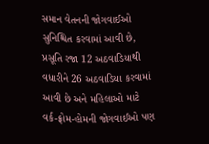સમાન વેતનની જોગવાઈઓ સુનિશ્ચિત કરવામાં આવી છે, પ્રસૂતિ રજા 12 અઠવાડિયાથી વધારીને 26 અઠવાડિયા કરવામાં આવી છે અને મહિલાઓ માટે વર્ક-ફ્રોમ-હોમની જોગવાઈઓ પણ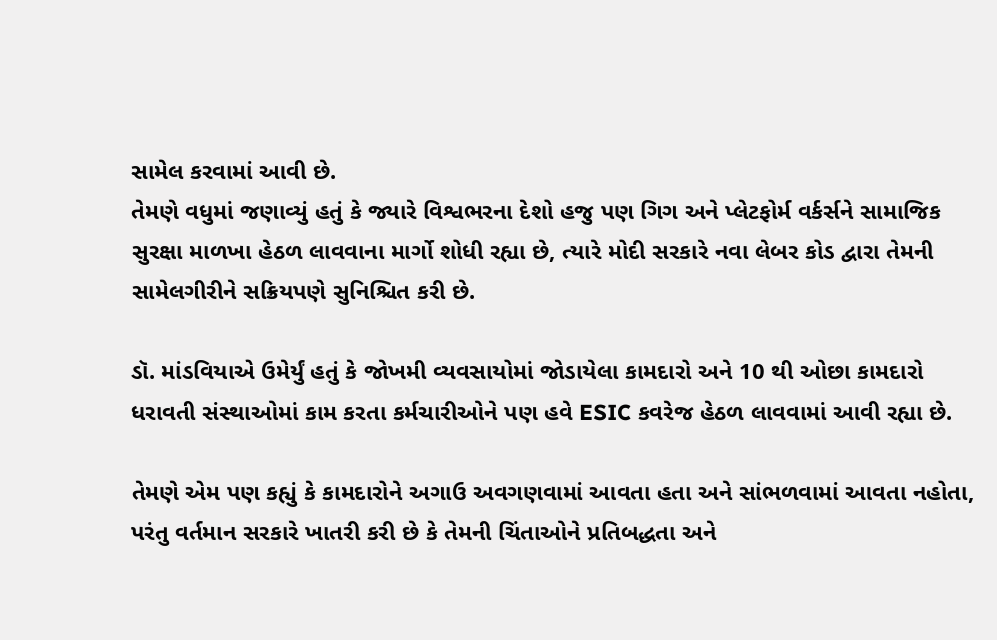સામેલ કરવામાં આવી છે.
તેમણે વધુમાં જણાવ્યું હતું કે જ્યારે વિશ્વભરના દેશો હજુ પણ ગિગ અને પ્લેટફોર્મ વર્કર્સને સામાજિક સુરક્ષા માળખા હેઠળ લાવવાના માર્ગો શોધી રહ્યા છે, ત્યારે મોદી સરકારે નવા લેબર કોડ દ્વારા તેમની સામેલગીરીને સક્રિયપણે સુનિશ્ચિત કરી છે.

ડૉ. માંડવિયાએ ઉમેર્યું હતું કે જોખમી વ્યવસાયોમાં જોડાયેલા કામદારો અને 10 થી ઓછા કામદારો ધરાવતી સંસ્થાઓમાં કામ કરતા કર્મચારીઓને પણ હવે ESIC કવરેજ હેઠળ લાવવામાં આવી રહ્યા છે.

તેમણે એમ પણ કહ્યું કે કામદારોને અગાઉ અવગણવામાં આવતા હતા અને સાંભળવામાં આવતા નહોતા, પરંતુ વર્તમાન સરકારે ખાતરી કરી છે કે તેમની ચિંતાઓને પ્રતિબદ્ધતા અને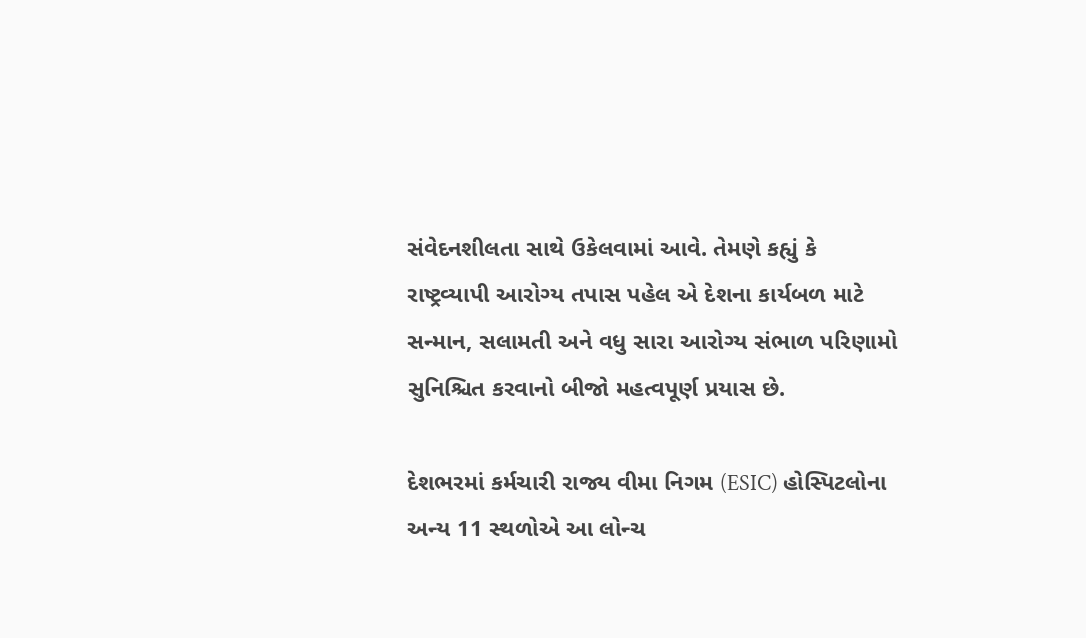સંવેદનશીલતા સાથે ઉકેલવામાં આવે. તેમણે કહ્યું કે રાષ્ટ્રવ્યાપી આરોગ્ય તપાસ પહેલ એ દેશના કાર્યબળ માટે સન્માન, સલામતી અને વધુ સારા આરોગ્ય સંભાળ પરિણામો સુનિશ્ચિત કરવાનો બીજો મહત્વપૂર્ણ પ્રયાસ છે.

દેશભરમાં કર્મચારી રાજ્ય વીમા નિગમ (ESIC) હોસ્પિટલોના અન્ય 11 સ્થળોએ આ લોન્ચ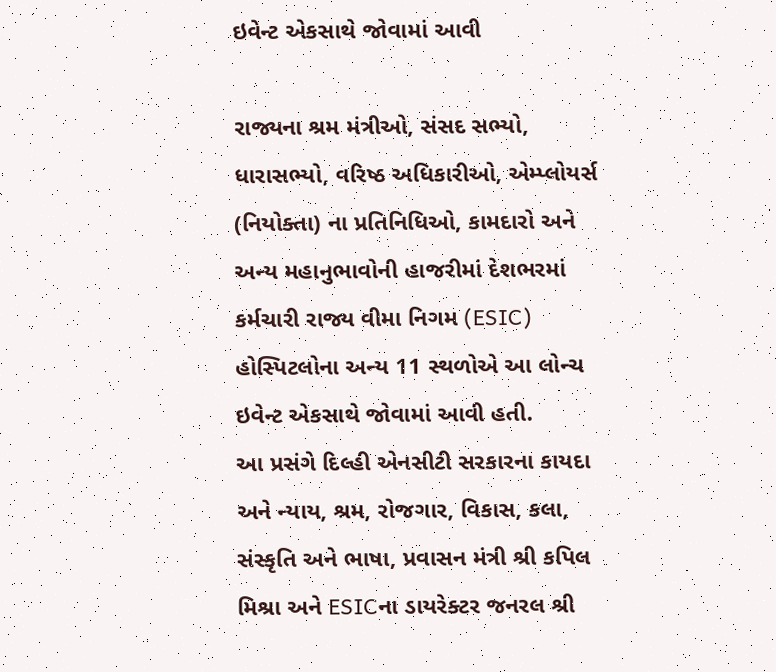ઇવેન્ટ એકસાથે જોવામાં આવી

રાજ્યના શ્રમ મંત્રીઓ, સંસદ સભ્યો, ધારાસભ્યો, વરિષ્ઠ અધિકારીઓ, એમ્પ્લોયર્સ (નિયોક્તા) ના પ્રતિનિધિઓ, કામદારો અને અન્ય મહાનુભાવોની હાજરીમાં દેશભરમાં કર્મચારી રાજ્ય વીમા નિગમ (ESIC) હોસ્પિટલોના અન્ય 11 સ્થળોએ આ લોન્ચ ઇવેન્ટ એકસાથે જોવામાં આવી હતી.
આ પ્રસંગે દિલ્હી એનસીટી સરકારના કાયદા અને ન્યાય, શ્રમ, રોજગાર, વિકાસ, કલા, સંસ્કૃતિ અને ભાષા, પ્રવાસન મંત્રી શ્રી કપિલ મિશ્રા અને ESICના ડાયરેક્ટર જનરલ શ્રી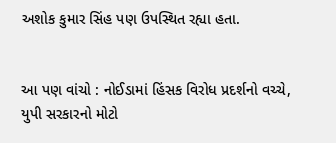અશોક કુમાર સિંહ પણ ઉપસ્થિત રહ્યા હતા.


આ પણ વાંચો : નોઈડામાં હિંસક વિરોધ પ્રદર્શનો વચ્ચે, યુપી સરકારનો મોટો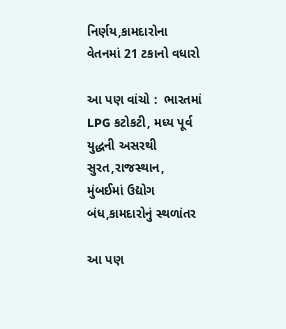નિર્ણય,કામદારોના વેતનમાં 21 ટકાનો વધારો

આ પણ વાંચો :  ભારતમાં LPG કટોકટી, મધ્ય પૂર્વ યુદ્ધની અસરથી સુરત,રાજસ્થાન, મુંબઈમાં ઉદ્યોગ બંધ,કામદારોનું સ્થળાંતર

આ પણ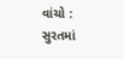વાંચો :  સુરતમાં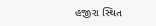હજીરા સ્થિત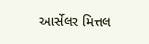આર્સેલર મિત્તલ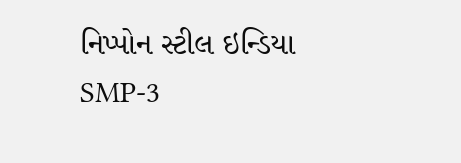નિપ્પોન સ્ટીલ ઇન્ડિયા SMP-3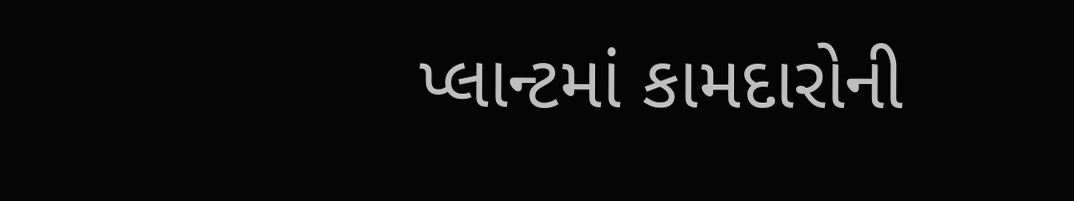પ્લાન્ટમાં કામદારોની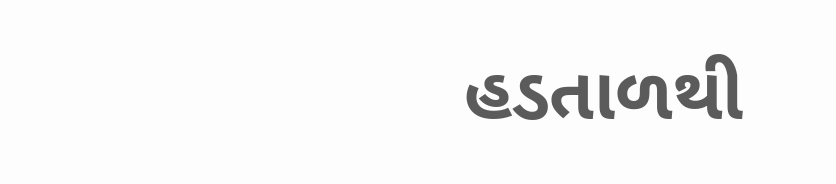હડતાળથી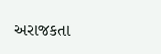અરાજકતા